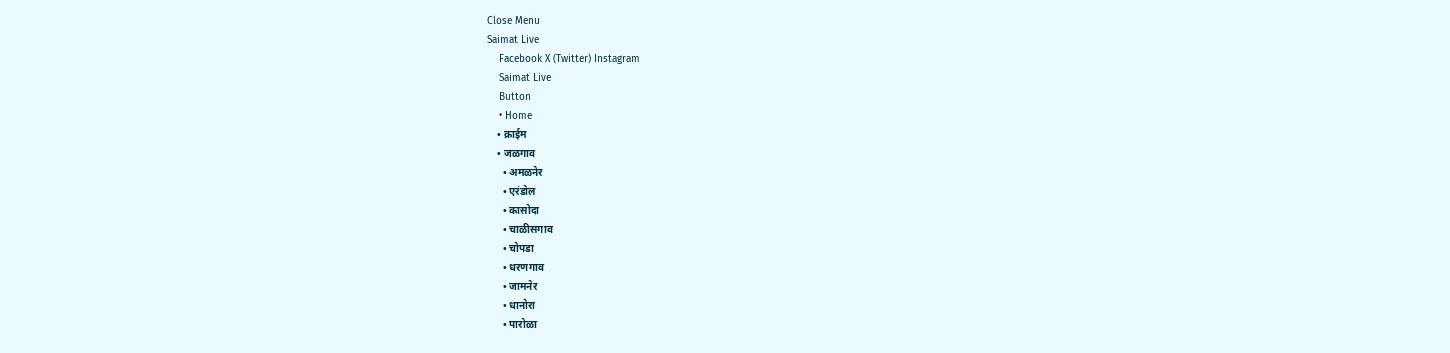Close Menu
Saimat Live
    Facebook X (Twitter) Instagram
    Saimat Live
    Button
    • Home
    • क्राईम
    • जळगाव
      • अमळनेर
      • एरंडोल
      • कासोदा
      • चाळीसगाव
      • चोपडा
      • धरणगाव
      • जामनेर
      • धानोरा
      • पारोळा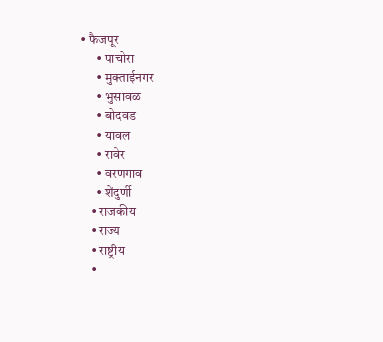• फैजपूर
      • पाचोरा
      • मुक्ताईनगर
      • भुसावळ
      • बोदवड
      • यावल
      • रावेर
      • वरणगाव
      • शेंदुर्णी
    • राजकीय
    • राज्य
    • राष्ट्रीय
    •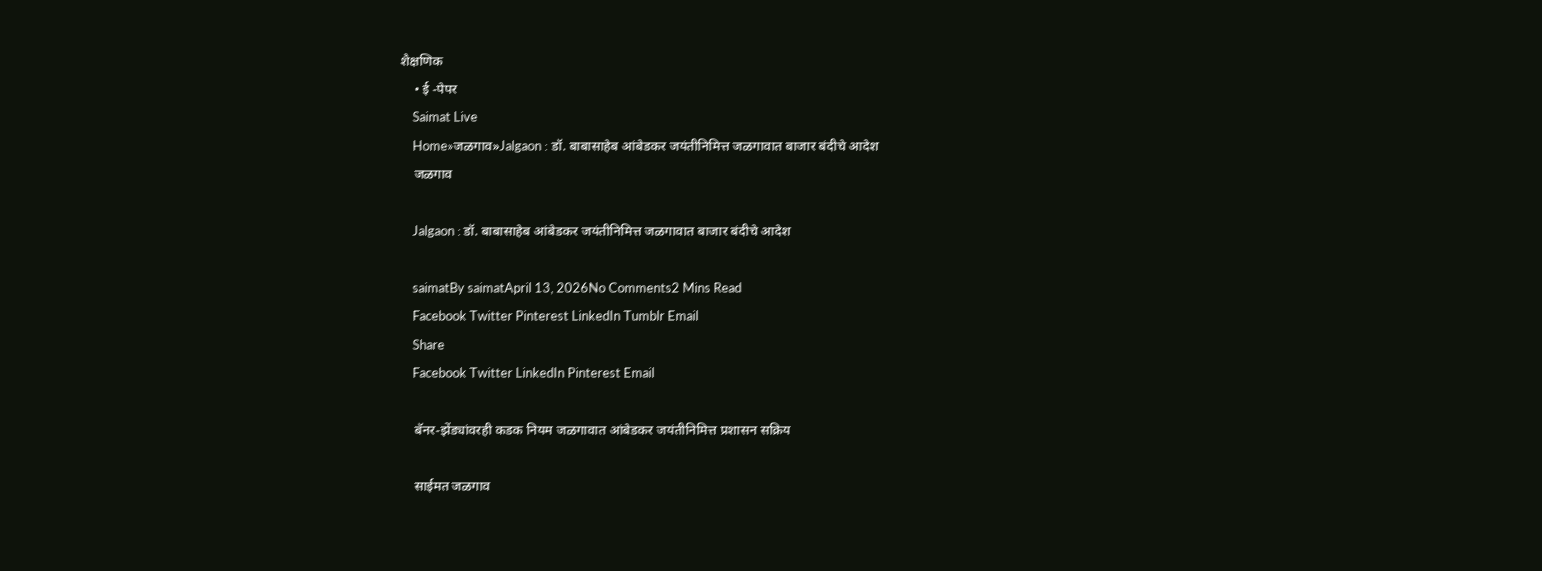शैक्षणिक
    • ई -पेपर
    Saimat Live
    Home»जळगाव»Jalgaon : डॉ. बाबासाहेब आंबेडकर जयंतीनिमित्त जळगावात बाजार बंदीचे आदेश
    जळगाव

    Jalgaon : डॉ. बाबासाहेब आंबेडकर जयंतीनिमित्त जळगावात बाजार बंदीचे आदेश

    saimatBy saimatApril 13, 2026No Comments2 Mins Read
    Facebook Twitter Pinterest LinkedIn Tumblr Email
    Share
    Facebook Twitter LinkedIn Pinterest Email

    बॅनर-झेंड्यांवरही कडक नियम जळगावात आंबेडकर जयंतीनिमित्त प्रशासन सक्रिय

    साईमत जळगाव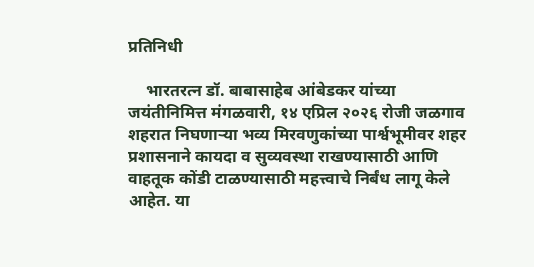प्रतिनिधी

    भारतरत्न डॉ. बाबासाहेब आंबेडकर यांच्या जयंतीनिमित्त मंगळवारी, १४ एप्रिल २०२६ रोजी जळगाव शहरात निघणाऱ्या भव्य मिरवणुकांच्या पार्श्वभूमीवर शहर प्रशासनाने कायदा व सुव्यवस्था राखण्यासाठी आणि वाहतूक कोंडी टाळण्यासाठी महत्त्वाचे निर्बंध लागू केले आहेत. या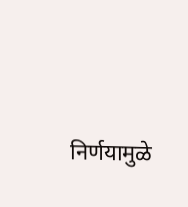निर्णयामुळे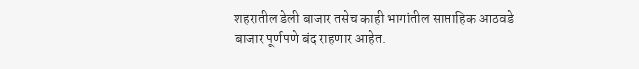शहरातील डेली बाजार तसेच काही भागांतील साप्ताहिक आठवडे बाजार पूर्णपणे बंद राहणार आहेत.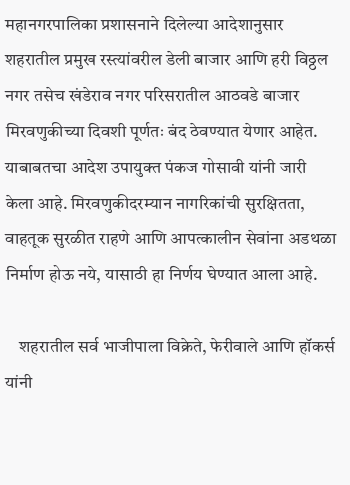महानगरपालिका प्रशासनाने दिलेल्या आदेशानुसार शहरातील प्रमुख रस्त्यांवरील डेली बाजार आणि हरी विठ्ठल नगर तसेच खंडेराव नगर परिसरातील आठवडे बाजार मिरवणुकीच्या दिवशी पूर्णतः बंद ठेवण्यात येणार आहेत. याबाबतचा आदेश उपायुक्त पंकज गोसावी यांनी जारी केला आहे. मिरवणुकीदरम्यान नागरिकांची सुरक्षितता, वाहतूक सुरळीत राहणे आणि आपत्कालीन सेवांना अडथळा निर्माण होऊ नये, यासाठी हा निर्णय घेण्यात आला आहे.

    शहरातील सर्व भाजीपाला विक्रेते, फेरीवाले आणि हॉकर्स यांनी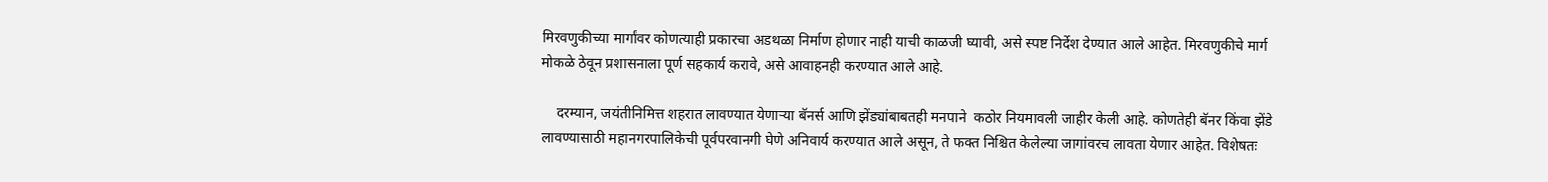मिरवणुकीच्या मार्गांवर कोणत्याही प्रकारचा अडथळा निर्माण होणार नाही याची काळजी घ्यावी, असे स्पष्ट निर्देश देण्यात आले आहेत. मिरवणुकीचे मार्ग मोकळे ठेवून प्रशासनाला पूर्ण सहकार्य करावे, असे आवाहनही करण्यात आले आहे.

    दरम्यान, जयंतीनिमित्त शहरात लावण्यात येणाऱ्या बॅनर्स आणि झेंड्यांबाबतही मनपाने  कठोर नियमावली जाहीर केली आहे. कोणतेही बॅनर किंवा झेंडे लावण्यासाठी महानगरपालिकेची पूर्वपरवानगी घेणे अनिवार्य करण्यात आले असून, ते फक्त निश्चित केलेल्या जागांवरच लावता येणार आहेत. विशेषतः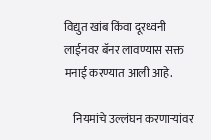विद्युत खांब किंवा दूरध्वनी लाईनवर बॅनर लावण्यास सक्त मनाई करण्यात आली आहे.

    नियमांचे उल्लंघन करणाऱ्यांवर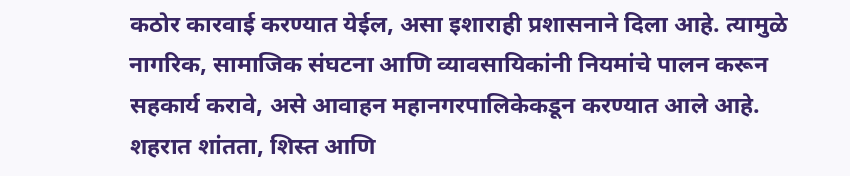कठोर कारवाई करण्यात येईल, असा इशाराही प्रशासनाने दिला आहे. त्यामुळे नागरिक, सामाजिक संघटना आणि व्यावसायिकांनी नियमांचे पालन करून सहकार्य करावे, असे आवाहन महानगरपालिकेकडून करण्यात आले आहे. शहरात शांतता, शिस्त आणि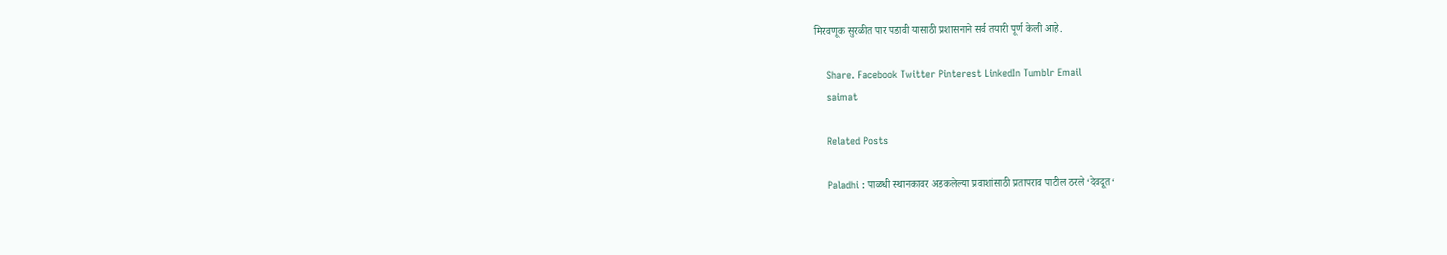मिरवणूक सुरळीत पार पडावी यासाठी प्रशासनाने सर्व तयारी पूर्ण केली आहे.

    Share. Facebook Twitter Pinterest LinkedIn Tumblr Email
    saimat

    Related Posts

    Paladhi : पाळधी स्थानकावर अडकलेल्या प्रवाशांसाठी प्रतापराव पाटील ठरले ‘देवदूत‘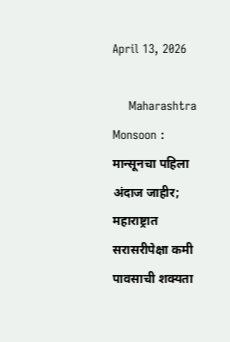April 13, 2026

    Maharashtra Monsoon : मान्सूनचा पहिला अंदाज जाहीर; महाराष्ट्रात सरासरीपेक्षा कमी पावसाची शक्यता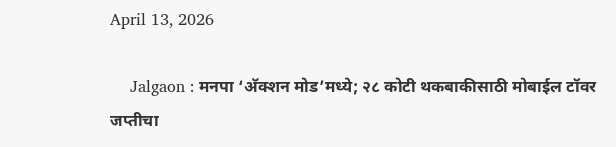April 13, 2026

    Jalgaon : मनपा ‘अ‍ॅक्शन मोड’मध्ये; २८ कोटी थकबाकीसाठी मोबाईल टॉवर जप्तीचा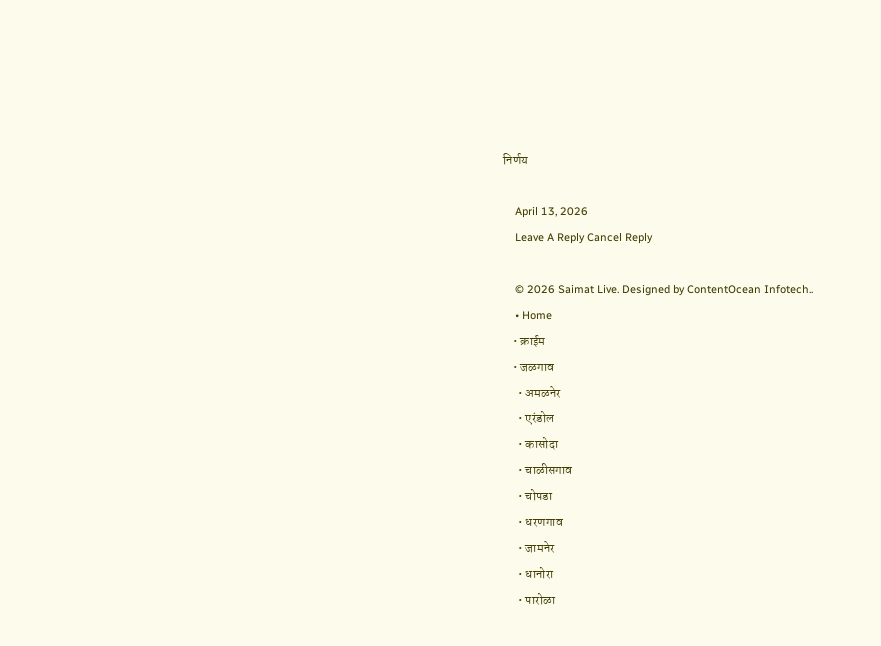निर्णय

    April 13, 2026
    Leave A Reply Cancel Reply

    © 2026 Saimat Live. Designed by ContentOcean Infotech..
    • Home
    • क्राईम
    • जळगाव
      • अमळनेर
      • एरंडोल
      • कासोदा
      • चाळीसगाव
      • चोपडा
      • धरणगाव
      • जामनेर
      • धानोरा
      • पारोळा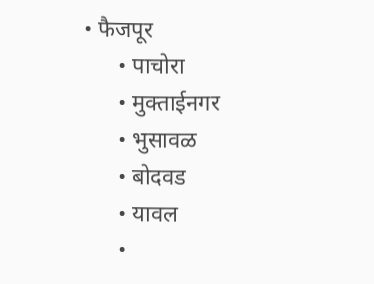• फैजपूर
      • पाचोरा
      • मुक्ताईनगर
      • भुसावळ
      • बोदवड
      • यावल
      •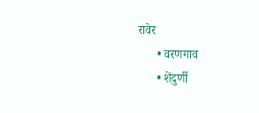रावेर
      • वरणगाव
      • शेंदुर्णी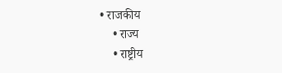• राजकीय
    • राज्य
    • राष्ट्रीय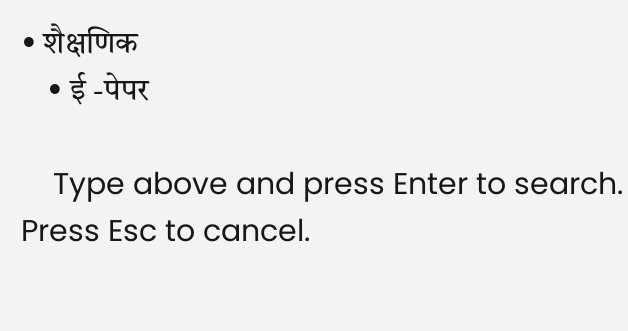• शैक्षणिक
    • ई -पेपर

    Type above and press Enter to search. Press Esc to cancel.